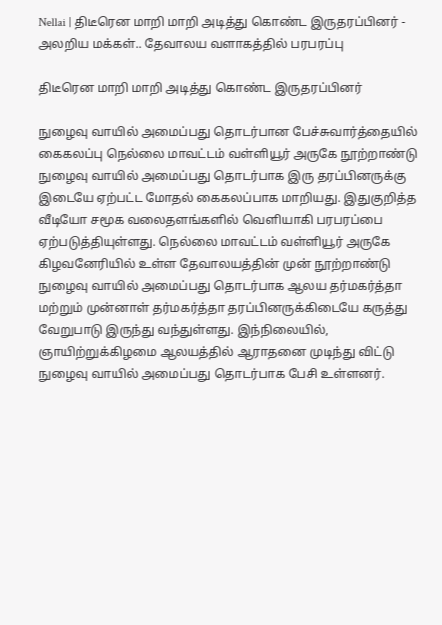Nellai | திடீரென மாறி மாறி அடித்து கொண்ட இருதரப்பினர் - அலறிய மக்கள்.. தேவாலய வளாகத்தில் பரபரப்பு

திடீரென மாறி மாறி அடித்து கொண்ட இருதரப்பினர்

நுழைவு வாயில் அமைப்பது தொடர்பான பேச்சுவார்த்தையில் கைகலப்பு நெல்லை மாவட்டம் வள்ளியூர் அருகே நூற்றாண்டு நுழைவு வாயில் அமைப்பது தொடர்பாக இரு தரப்பினருக்கு இடையே ஏற்பட்ட மோதல் கைகலப்பாக மாறியது. இதுகுறித்த வீடியோ சமூக வலைதளங்களில் வெளியாகி பரபரப்பை ஏற்படுத்தியுள்ளது. நெல்லை மாவட்டம் வள்ளியூர் அருகே கிழவனேரியில் உள்ள தேவாலயத்தின் முன் நூற்றாண்டு நுழைவு வாயில் அமைப்பது தொடர்பாக ஆலய தர்மகர்த்தா மற்றும் முன்னாள் தர்மகர்த்தா தரப்பினருக்கிடையே கருத்து வேறுபாடு இருந்து வந்துள்ளது. இந்நிலையில், ஞாயிற்றுக்கிழமை ஆலயத்தில் ஆராதனை முடிந்து விட்டு நுழைவு வாயில் அமைப்பது தொடர்பாக பேசி உள்ளனர்.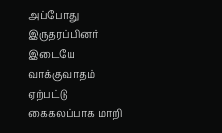அப்போது இருதரப்பினர் இடையே வாக்குவாதம் ஏற்பட்டு கைகலப்பாக மாறி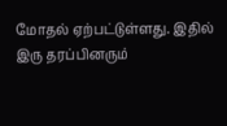மோதல் ஏற்பட்டுள்ளது. இதில் இரு தரப்பினரும்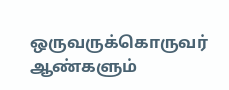ஒருவருக்கொருவர் ஆண்களும்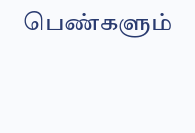பெண்களும்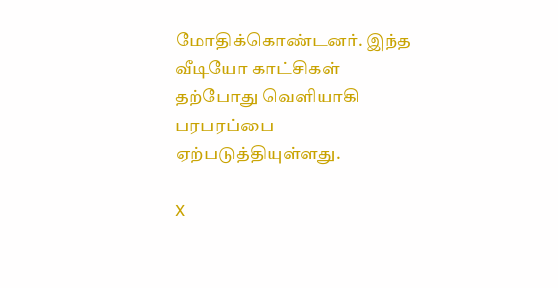மோதிக்கொண்டனர். இந்த வீடியோ காட்சிகள் தற்போது வெளியாகி பரபரப்பை ஏற்படுத்தியுள்ளது.

X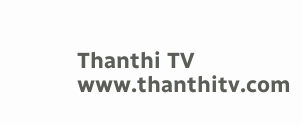Thanthi TV
www.thanthitv.com